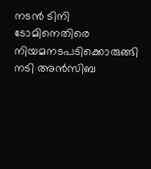നടൻ ടിനി ടോമിനെതിരെ നിയമനടപടിക്കൊരുങ്ങി നടി അൻസിബ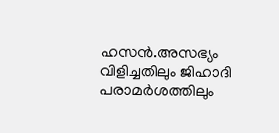ഹസൻ.അസഭ്യം വിളിച്ചതിലും ജിഹാദി പരാമർശത്തിലും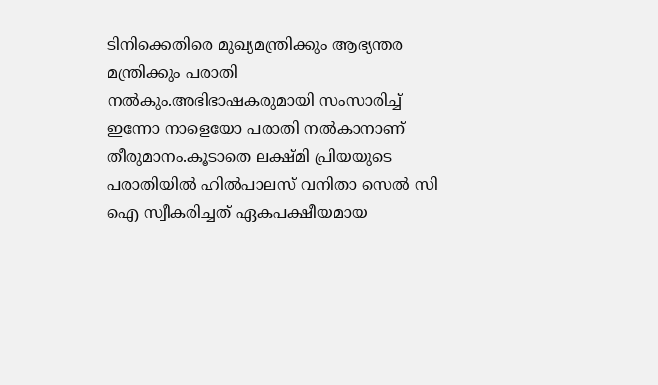ടിനിക്കെതിരെ മുഖ്യമന്ത്രിക്കും ആഭ്യന്തര മന്ത്രിക്കും പരാതി നൽകും.അഭിഭാഷകരുമായി സംസാരിച്ച് ഇന്നോ നാളെയോ പരാതി നൽകാനാണ് തീരുമാനം.കൂടാതെ ലക്ഷ്മി പ്രിയയുടെ പരാതിയിൽ ഹിൽപാലസ് വനിതാ സെൽ സി ഐ സ്വീകരിച്ചത് ഏകപക്ഷീയമായ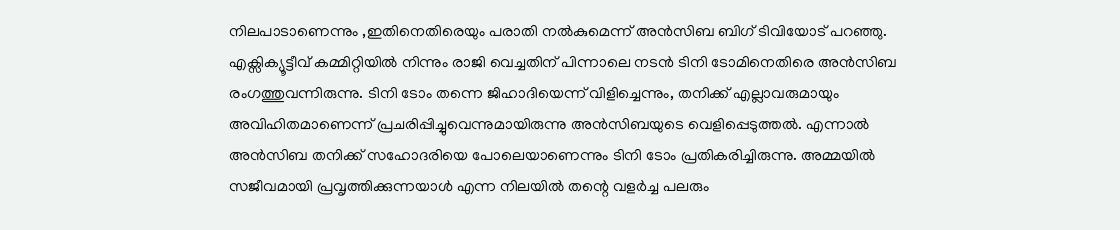നിലപാടാണെന്നും ,ഇതിനെതിരെയും പരാതി നൽകുമെന്ന് അൻസിബ ബിഗ് ടിവിയോട് പറഞ്ഞു.
എക്സിക്യൂട്ടീവ് കമ്മിറ്റിയിൽ നിന്നും രാജി വെച്ചതിന് പിന്നാലെ നടൻ ടിനി ടോമിനെതിരെ അൻസിബ രംഗത്തുവന്നിരുന്നു. ടിനി ടോം തന്നെ ജിഹാദിയെന്ന് വിളിച്ചെന്നും, തനിക്ക് എല്ലാവരുമായും അവിഹിതമാണെന്ന് പ്രചരിപ്പിച്ചുവെന്നുമായിരുന്നു അൻസിബയുടെ വെളിപ്പെടുത്തൽ. എന്നാൽ അൻസിബ തനിക്ക് സഹോദരിയെ പോലെയാണെന്നും ടിനി ടോം പ്രതികരിച്ചിരുന്നു. അമ്മയിൽ സജീവമായി പ്രവൃത്തിക്കുന്നയാൾ എന്ന നിലയിൽ തന്റെ വളർച്ച പലരും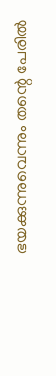ഭയക്കുന്നുവെന്നും തന്റെ പേരിൽ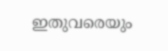ഇതുവരെയും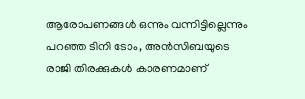ആരോപണങ്ങൾ ഒന്നും വന്നിട്ടില്ലെന്നും പറഞ്ഞ ടിനി ടോം, അൻസിബയുടെ രാജി തിരക്കുകൾ കാരണമാണ്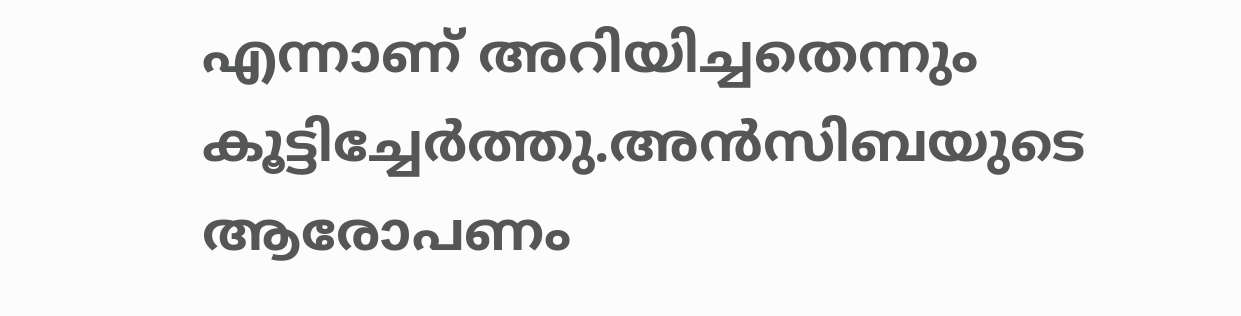എന്നാണ് അറിയിച്ചതെന്നും കൂട്ടിച്ചേർത്തു.അൻസിബയുടെ ആരോപണം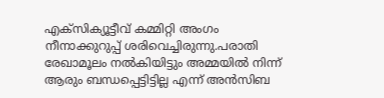എക്സിക്യൂട്ടീവ് കമ്മിറ്റി അംഗം നീനാക്കുറുപ്പ് ശരിവെച്ചിരുന്നു.പരാതി രേഖാമൂലം നൽകിയിട്ടും അമ്മയിൽ നിന്ന് ആരും ബന്ധപ്പെട്ടിട്ടില്ല എന്ന് അൻസിബ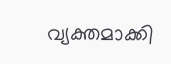വ്യക്തമാക്കി